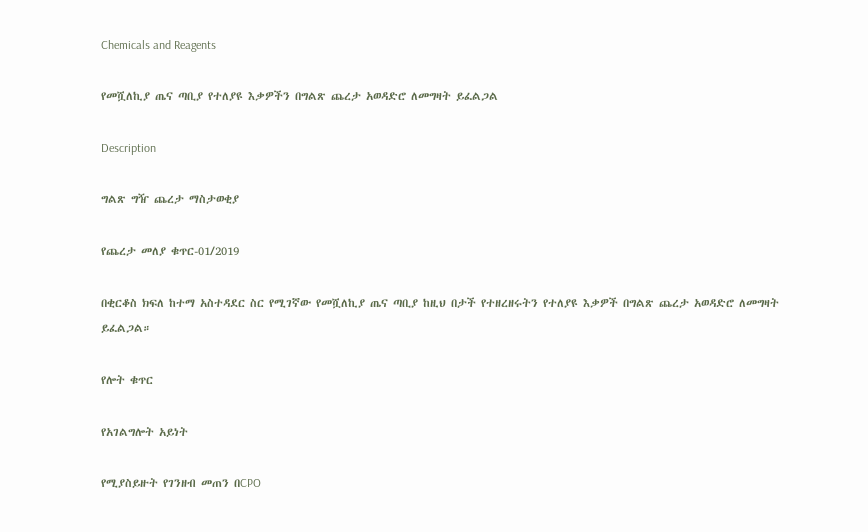Chemicals and Reagents

የመሿለኪያ ጤና ጣቢያ የተለያዩ እቃዎችን በግልጽ ጨረታ አወዳድሮ ለመግዛት ይፈልጋል

Description

ግልጽ ግዥ ጨረታ ማስታወቂያ

የጨረታ መለያ ቁጥር-01/2019

በቂርቆስ ክፍለ ከተማ አስተዳደር ስር የሚገኛው የመሿለኪያ ጤና ጣቢያ ከዚህ በታች የተዘረዘሩትን የተለያዩ እቃዎች በግልጽ ጨረታ አወዳድሮ ለመግዛት ይፈልጋል።

የሎት ቁጥር

የአገልግሎት አይነት

የሚያስይዙት የገንዘብ መጠን በCPO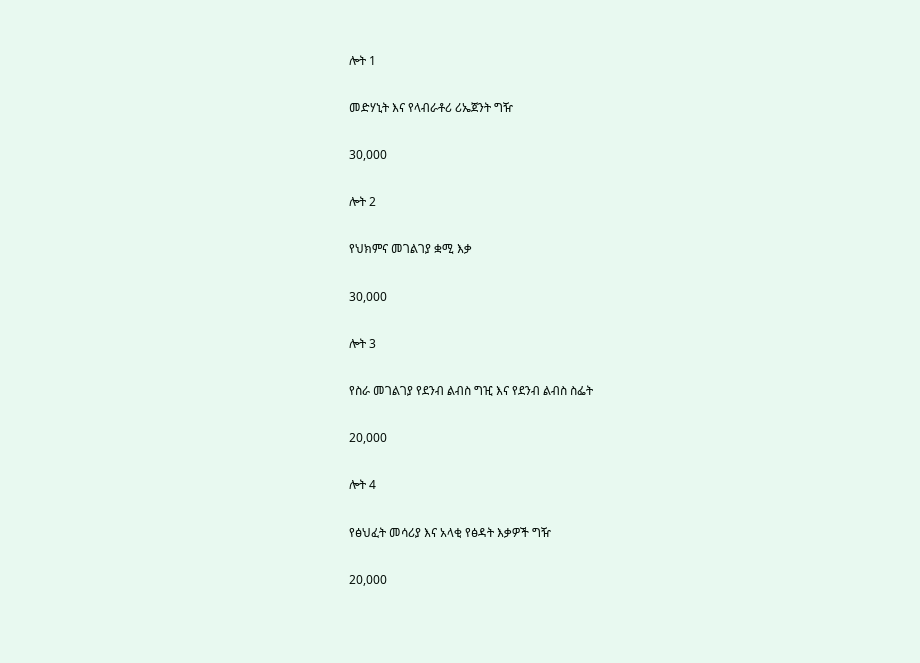ሎት 1

መድሃኒት እና የላብራቶሪ ሪኤጀንት ግዥ

30,000

ሎት 2

የህክምና መገልገያ ቋሚ እቃ

30,000

ሎት 3

የስራ መገልገያ የደንብ ልብስ ግዢ እና የደንብ ልብስ ስፌት

20,000

ሎት 4

የፅህፈት መሳሪያ እና አላቂ የፅዳት እቃዎች ግዥ

20,000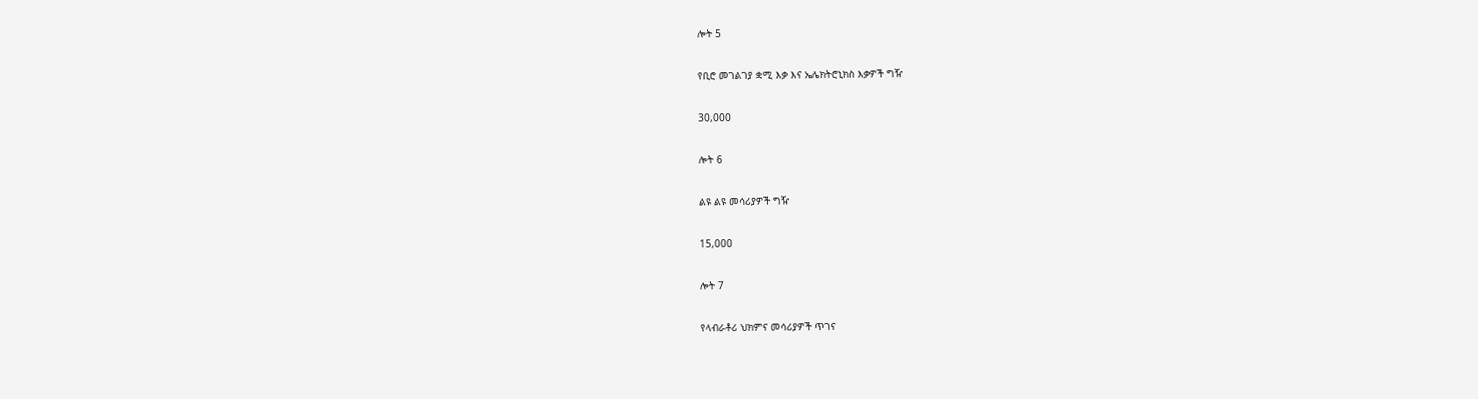ሎት 5

የቢሮ መገልገያ ቋሚ እቃ እና ኤሌክትሮኒክስ እቃዎች ግዥ

30,000

ሎት 6

ልዩ ልዩ መሳሪያዎች ግዥ

15,000

ሎት 7

የላብራቶሪ ህክምና መሳሪያዎች ጥገና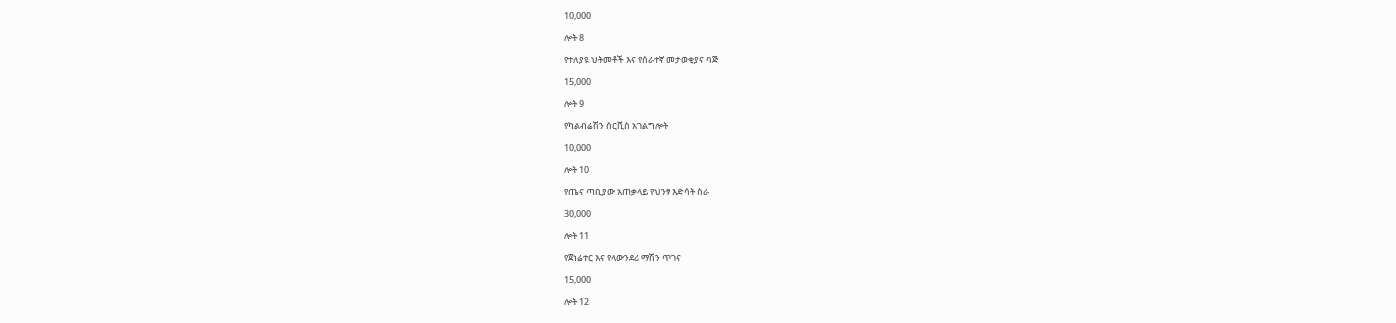10,000

ሎት 8

የተለያዩ ህትመቶች እና የሰራተኛ መታወቂያና ባጅ

15,000

ሎት 9

የካልብሬሽን ሰርቪስ አገልግሎት

10,000

ሎት 10

የጤና ጣቢያው አጠቃላይ የህንፃ እድሳት ስራ

30,000

ሎት 11

የጀነሬተር እና የላውንደሪ ማሽን ጥገና

15,000

ሎት 12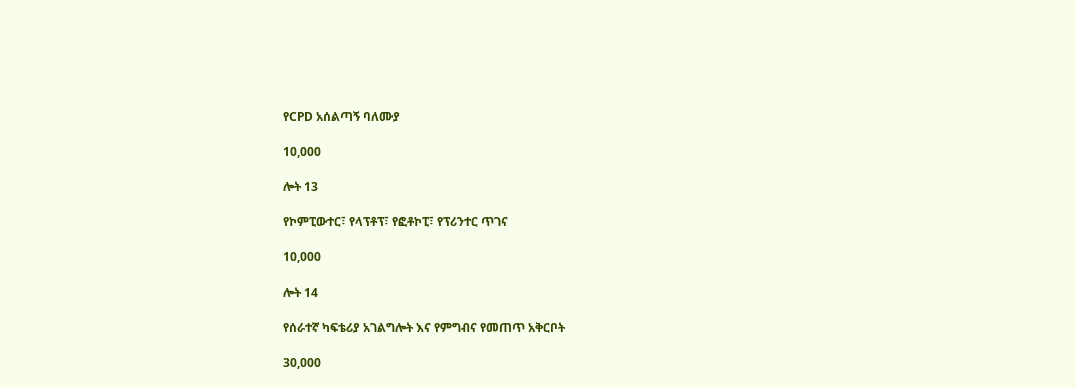የCPD አሰልጣኝ ባለሙያ

10,000

ሎት 13

የኮምፒውተር፣ የላፕቶፕ፣ የፎቶኮፒ፣ የፕሪንተር ጥገና

10,000

ሎት 14

የሰራተኛ ካፍቴሪያ አገልግሎት እና የምግብና የመጠጥ አቅርቦት

30,000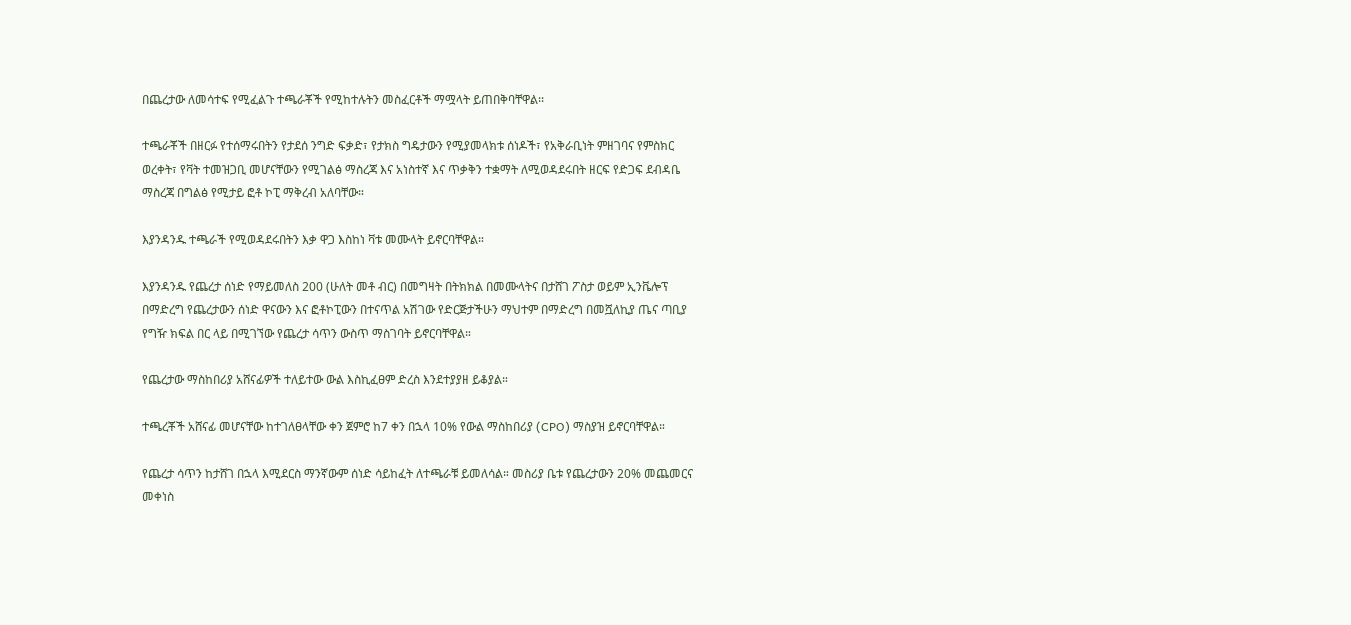በጨረታው ለመሳተፍ የሚፈልጉ ተጫራቾች የሚከተሉትን መስፈርቶች ማሟላት ይጠበቅባቸዋል፡፡

ተጫራቾች በዘርፉ የተሰማሩበትን የታደሰ ንግድ ፍቃድ፣ የታክስ ግዴታውን የሚያመላክቱ ሰነዶች፣ የአቅራቢነት ምዘገባና የምስክር ወረቀት፣ የቫት ተመዝጋቢ መሆናቸውን የሚገልፅ ማስረጃ እና አነስተኛ እና ጥቃቅን ተቋማት ለሚወዳደሩበት ዘርፍ የድጋፍ ደብዳቤ ማስረጃ በግልፅ የሚታይ ፎቶ ኮፒ ማቅረብ አለባቸው።

እያንዳንዱ ተጫራች የሚወዳደሩበትን እቃ ዋጋ እስከነ ቫቱ መሙላት ይኖርባቸዋል።

እያንዳንዱ የጨረታ ሰነድ የማይመለስ 200 (ሁለት መቶ ብር) በመግዛት በትክክል በመሙላትና በታሸገ ፖስታ ወይም ኢንቬሎፕ በማድረግ የጨረታውን ሰነድ ዋናውን እና ፎቶኮፒውን በተናጥል አሽገው የድርጅታችሁን ማህተም በማድረግ በመሿለኪያ ጤና ጣቢያ የግዥ ክፍል በር ላይ በሚገኘው የጨረታ ሳጥን ውስጥ ማስገባት ይኖርባቸዋል።

የጨረታው ማስከበሪያ አሸናፊዎች ተለይተው ውል እስኪፈፀም ድረስ እንደተያያዘ ይቆያል።

ተጫረቾች አሸናፊ መሆናቸው ከተገለፀላቸው ቀን ጀምሮ ከ7 ቀን በኋላ 10% የውል ማስከበሪያ (CPO) ማስያዝ ይኖርባቸዋል።

የጨረታ ሳጥን ከታሸገ በኋላ እሚደርስ ማንኛውም ሰነድ ሳይከፈት ለተጫራቹ ይመለሳል። መስሪያ ቤቱ የጨረታውን 20% መጨመርና መቀነስ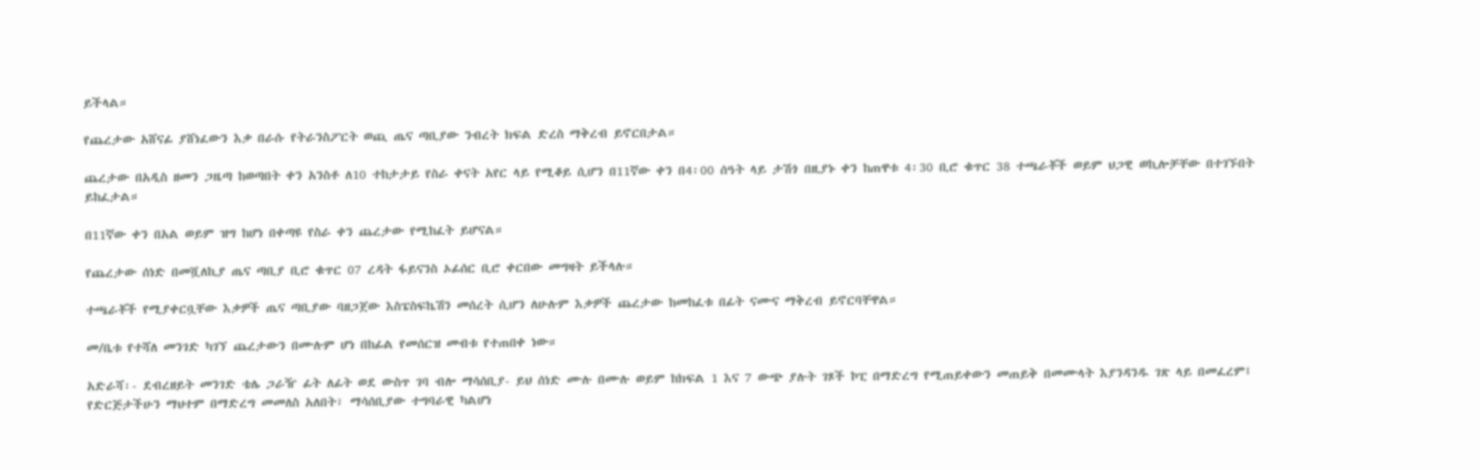ይችላል።

የጨረታው አሸናፊ ያሸነፈውን እቃ በራሱ የትራንስፖርት ወጪ ጤና ጣቢያው ንብረት ክፍል ድረስ ማቅረብ ይኖርበታል።

ጨረታው በአዲስ ዘመን ጋዜጣ ከወጣበት ቀን አንስቶ ለ10 ተከታታይ የስራ ቀናት አየር ላይ የሚቆይ ሲሆን በ11ኛው ቀን በ4፡00 ሰዓት ላይ ታሽጎ በዚያኑ ቀን ከጠዋቱ 4፡30 ቢሮ ቁጥር 38 ተጫራቾች ወይም ህጋዊ ወኪሎቻቸው በተገኙበት ይከፈታል።

በ11ኛው ቀን በአል ወይም ዝግ ከሆነ በቀጣዩ የስራ ቀን ጨረታው የሚከፈት ይሆናል።

የጨረታው ሰነድ በመሿለኪያ ጤና ጣቢያ ቢሮ ቁጥር 07 ረዳት ፋይናንስ ኦፊሰር ቢሮ ቀርበው መግዛት ይችላሉ።

ተጫራቾች የሚያቀርቧቸው እቃዎች ጤና ጣቢያው ባዘጋጀው እስፔስፍኬሽን መሰረት ሲሆን ለሁሉም እቃዎች ጨረታው ከመከፈቱ በፊት ናሙና ማቅረብ ይኖርባቸዋል።

መ/ቤቱ የተሻለ መንገድ ካገኘ ጨረታውን በሙሉም ሆነ በከፊል የመሰርዝ መብቱ የተጠበቀ ነው።

አድራሻ፡- ደብረዘይት መንገድ ቴሌ ጋራዥ ፊት ለፊት ወደ ውስጥ ገባ ብሎ ማሳሰቢያ- ይህ ሰነድ ሙሉ በሙሉ ወይም ከክፍል 1 እና 7 ውጭ ያሉት ገጾች ኮፒ በማድረግ የሚጠይቀውን መጠይቅ በመሙላት እያንዳንዱ ገጽ ላይ በመፈረም፤ የድርጅታችሁን ማህተም በማድረግ መመለስ አለበት፣ ማሳሰቢያው ተግባራዊ ካልሆነ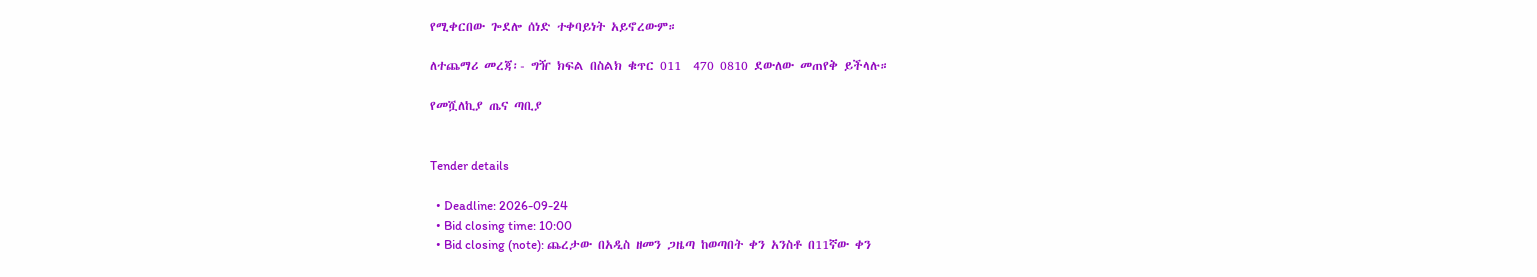የሚቀርበው ጐደሎ ሰነድ ተቀባይነት አይኖረውም።

ለተጨማሪ መረጃ፡- ግዥ ክፍል በስልክ ቁጥር 011  470 0810 ደውለው መጠየቅ ይችላሉ።

የመሿለኪያ ጤና ጣቢያ


Tender details

  • Deadline: 2026-09-24
  • Bid closing time: 10:00
  • Bid closing (note): ጨረታው በአዲስ ዘመን ጋዜጣ ከወጣበት ቀን አንስቶ በ11ኛው ቀን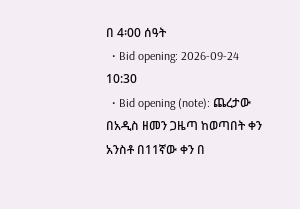በ 4፡00 ሰዓት
  • Bid opening: 2026-09-24 10:30
  • Bid opening (note): ጨረታው በአዲስ ዘመን ጋዜጣ ከወጣበት ቀን አንስቶ በ11ኛው ቀን በ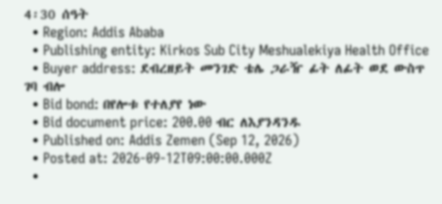4፡30 ሰዓት
  • Region: Addis Ababa
  • Publishing entity: Kirkos Sub City Meshualekiya Health Office
  • Buyer address: ደብረዘይት መንገድ ቴሌ ጋራዥ ፊት ለፊት ወደ ውስጥ ገባ ብሎ
  • Bid bond: በየሎቱ የተለያየ ነው
  • Bid document price: 200.00 ብር ለእያንዳንዱ
  • Published on: Addis Zemen (Sep 12, 2026)
  • Posted at: 2026-09-12T09:00:00.000Z
  •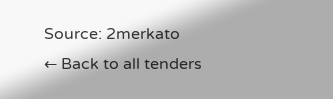Source: 2merkato
← Back to all tenders